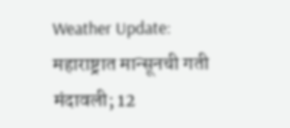Weather Update: महाराष्ट्रात मान्सूनची गती मंदावली; 12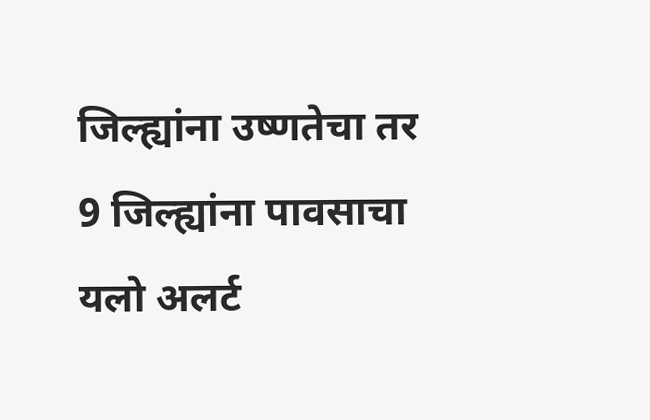जिल्ह्यांना उष्णतेचा तर 9 जिल्ह्यांना पावसाचा यलो अलर्ट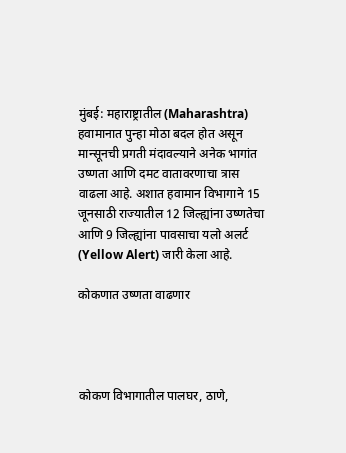मुंबई: महाराष्ट्रातील (Maharashtra) हवामानात पुन्हा मोठा बदल होत असून मान्सूनची प्रगती मंदावल्याने अनेक भागांत उष्णता आणि दमट वातावरणाचा त्रास वाढला आहे. अशात हवामान विभागाने 15 जूनसाठी राज्यातील 12 जिल्ह्यांना उष्णतेचा आणि 9 जिल्ह्यांना पावसाचा यलो अलर्ट (Yellow Alert) जारी केला आहे.

कोकणात उष्णता वाढणार




कोकण विभागातील पालघर, ठाणे,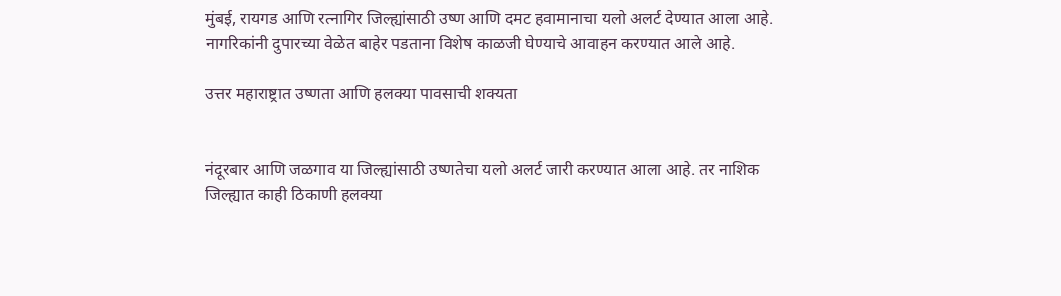मुंबई, रायगड आणि रत्नागिर जिल्ह्यांसाठी उष्ण आणि दमट हवामानाचा यलो अलर्ट देण्यात आला आहे. नागरिकांनी दुपारच्या वेळेत बाहेर पडताना विशेष काळजी घेण्याचे आवाहन करण्यात आले आहे.

उत्तर महाराष्ट्रात उष्णता आणि हलक्या पावसाची शक्यता


नंदूरबार आणि जळगाव या जिल्ह्यांसाठी उष्णतेचा यलो अलर्ट जारी करण्यात आला आहे. तर नाशिक जिल्ह्यात काही ठिकाणी हलक्या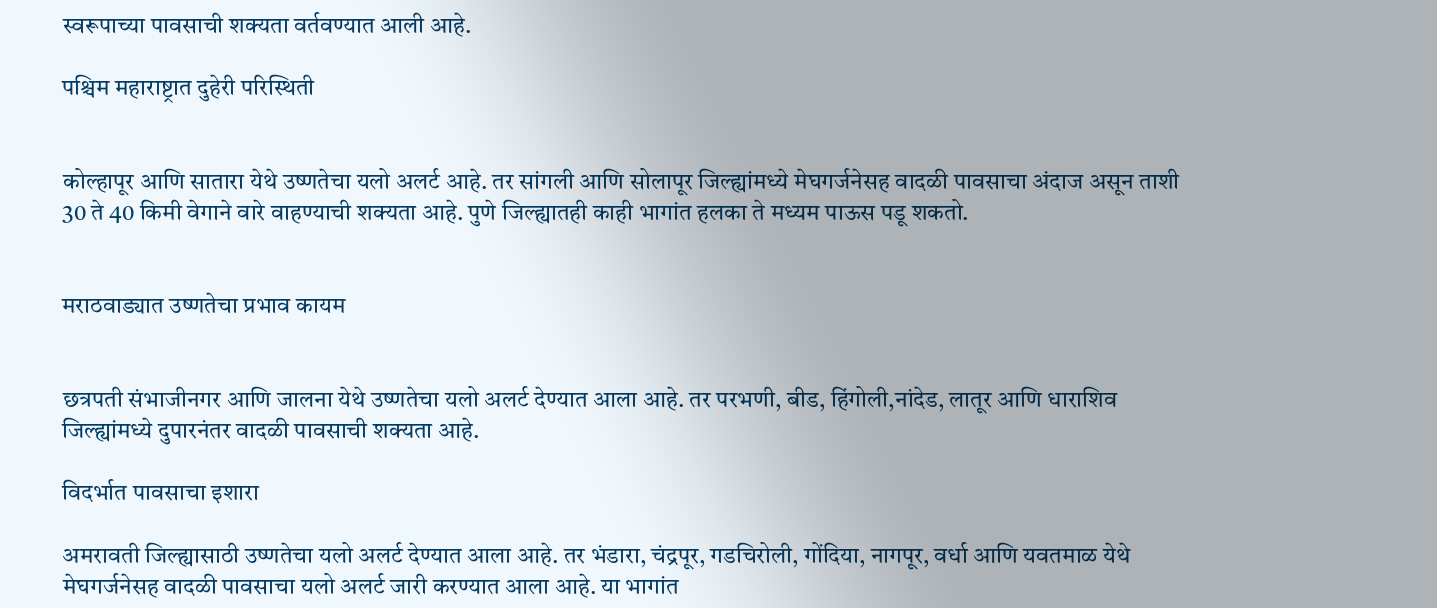स्वरूपाच्या पावसाची शक्यता वर्तवण्यात आली आहे.

पश्चिम महाराष्ट्रात दुहेरी परिस्थिती


कोल्हापूर आणि सातारा येथे उष्णतेचा यलो अलर्ट आहे. तर सांगली आणि सोलापूर जिल्ह्यांमध्ये मेघगर्जनेसह वादळी पावसाचा अंदाज असून ताशी 30 ते 40 किमी वेगाने वारे वाहण्याची शक्यता आहे. पुणे जिल्ह्यातही काही भागांत हलका ते मध्यम पाऊस पडू शकतो.


मराठवाड्यात उष्णतेचा प्रभाव कायम


छत्रपती संभाजीनगर आणि जालना येथे उष्णतेचा यलो अलर्ट देण्यात आला आहे. तर परभणी, बीड, हिंगोली,नांदेड, लातूर आणि धाराशिव जिल्ह्यांमध्ये दुपारनंतर वादळी पावसाची शक्यता आहे.

विदर्भात पावसाचा इशारा

अमरावती जिल्ह्यासाठी उष्णतेचा यलो अलर्ट देण्यात आला आहे. तर भंडारा, चंद्रपूर, गडचिरोली, गोंदिया, नागपूर, वर्धा आणि यवतमाळ येथे मेघगर्जनेसह वादळी पावसाचा यलो अलर्ट जारी करण्यात आला आहे. या भागांत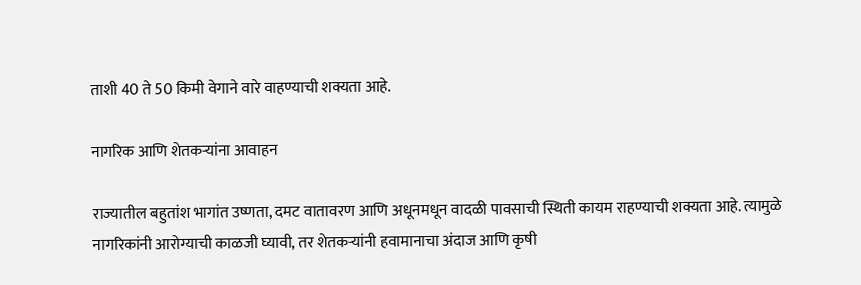ताशी 40 ते 50 किमी वेगाने वारे वाहण्याची शक्यता आहे.

नागरिक आणि शेतकऱ्यांना आवाहन

राज्यातील बहुतांश भागांत उष्णता, दमट वातावरण आणि अधूनमधून वादळी पावसाची स्थिती कायम राहण्याची शक्यता आहे. त्यामुळे नागरिकांनी आरोग्याची काळजी घ्यावी, तर शेतकऱ्यांनी हवामानाचा अंदाज आणि कृषी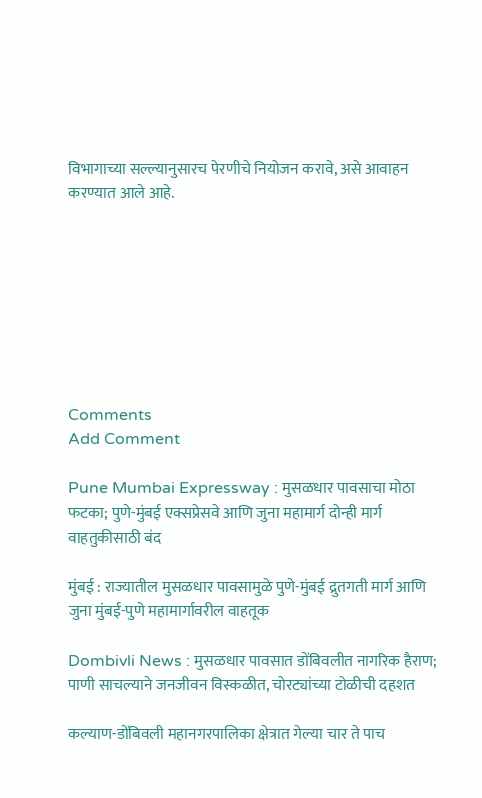विभागाच्या सल्ल्यानुसारच पेरणीचे नियोजन करावे, असे आवाहन करण्यात आले आहे.








Comments
Add Comment

Pune Mumbai Expressway : मुसळधार पावसाचा मोठा फटका; पुणे-मुंबई एक्सप्रेसवे आणि जुना महामार्ग दोन्ही मार्ग वाहतुकीसाठी बंद

मुंबई : राज्यातील मुसळधार पावसामुळे पुणे-मुंबई द्रुतगती मार्ग आणि जुना मुंबई-पुणे महामार्गावरील वाहतूक

Dombivli News : मुसळधार पावसात डोंबिवलीत नागरिक हैराण; पाणी साचल्याने जनजीवन विस्कळीत, चोरट्यांच्या टोळीची दहशत

कल्याण-डोंबिवली महानगरपालिका क्षेत्रात गेल्या चार ते पाच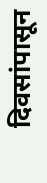दिवसांपासून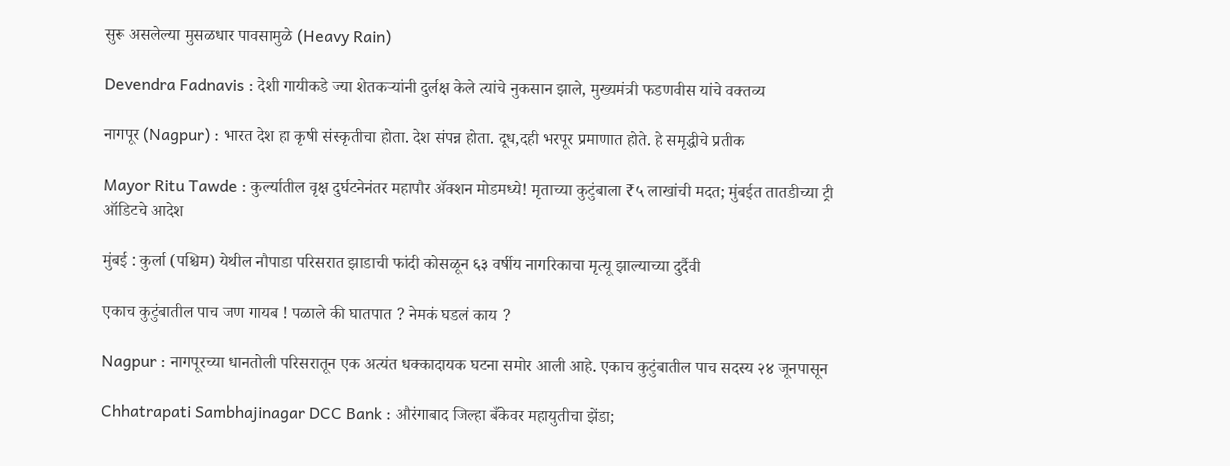सुरू असलेल्या मुसळधार पावसामुळे (Heavy Rain)

Devendra Fadnavis : देशी गायीकडे ज्या शेतकऱ्यांनी दुर्लक्ष केले त्यांचे नुकसान झाले, मुख्यमंत्री फडणवीस यांचे वक्तव्य

नागपूर (Nagpur) : भारत देश हा कृषी संस्कृतीचा होता. देश संपन्न होता. दूध,दही भरपूर प्रमाणात होते. हे समृद्धीचे प्रतीक

Mayor Ritu Tawde : कुर्ल्यातील वृक्ष दुर्घटनेनंतर महापौर ॲक्शन मोडमध्ये! मृताच्या कुटुंबाला ₹५ लाखांची मदत; मुंबईत तातडीच्या ट्री ऑडिटचे आदेश

मुंबई : कुर्ला (पश्चिम) येथील नौपाडा परिसरात झाडाची फांदी कोसळून ६३ वर्षीय नागरिकाचा मृत्यू झाल्याच्या दुर्दैवी

एकाच कुटुंबातील पाच जण गायब ! पळाले की घातपात ? नेमकं घडलं काय ?

Nagpur : नागपूरच्या धानतोली परिसरातून एक अत्यंत धक्कादायक घटना समोर आली आहे. एकाच कुटुंबातील पाच सदस्य २४ जूनपासून

Chhatrapati Sambhajinagar DCC Bank : औरंगाबाद जिल्हा बँकेवर महायुतीचा झेंडा;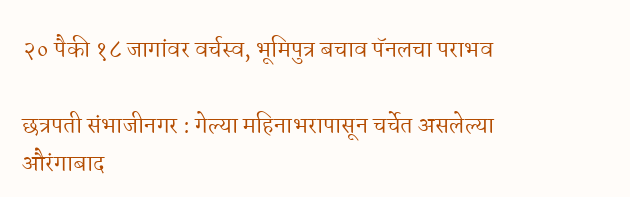२० पैकी १८ जागांवर वर्चस्व, भूमिपुत्र बचाव पॅनलचा पराभव

छत्रपती संभाजीनगर : गेल्या महिनाभरापासून चर्चेत असलेल्या औरंगाबाद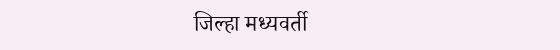जिल्हा मध्यवर्ती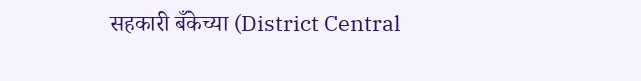सहकारी बँकेच्या (District Central